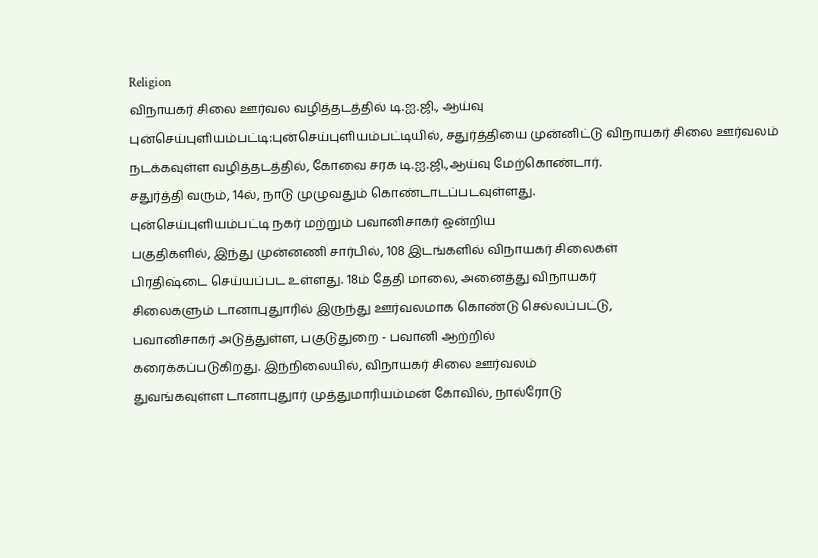Religion
விநாயகர் சிலை ஊர்வல வழித்தடத்தில் டி.ஐ.ஜி., ஆய்வு
புன்செய்புளியம்பட்டி:புன்செய்புளியம்பட்டியில், சதுர்த்தியை முன்னிட்டு விநாயகர் சிலை ஊர்வலம் நடக்கவுள்ள வழித்தடத்தில், கோவை சரக டி.ஐ.ஜி.,ஆய்வு மேற்கொண்டார்.
சதுர்த்தி வரும், 14ல், நாடு முழுவதும் கொண்டாடப்படவுள்ளது.
புன்செய்புளியம்பட்டி நகர் மற்றும் பவானிசாகர் ஒன்றிய
பகுதிகளில், இந்து முன்னணி சார்பில், 108 இடங்களில் விநாயகர் சிலைகள்
பிரதிஷ்டை செய்யப்பட உள்ளது. 18ம் தேதி மாலை, அனைத்து விநாயகர்
சிலைகளும் டானாபுதுாரில் இருந்து ஊர்வலமாக கொண்டு செல்லப்பட்டு,
பவானிசாகர் அடுத்துள்ள, பகுடுதுறை - பவானி ஆற்றில்
கரைக்கப்படுகிறது. இந்நிலையில், விநாயகர் சிலை ஊர்வலம்
துவங்கவுள்ள டானாபுதுார் முத்துமாரியம்மன் கோவில், நால்ரோடு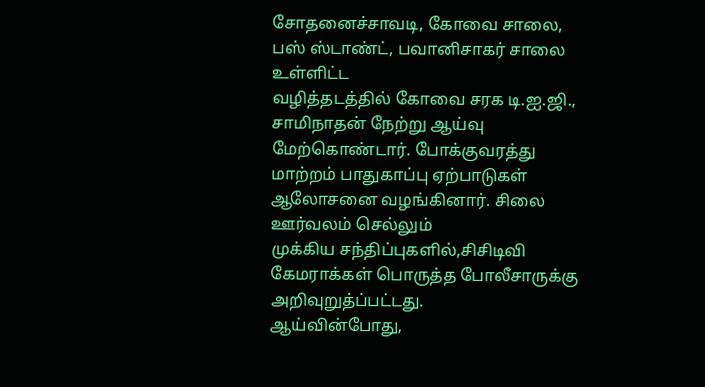சோதனைச்சாவடி, கோவை சாலை, பஸ் ஸ்டாண்ட், பவானிசாகர் சாலை உள்ளிட்ட
வழித்தடத்தில் கோவை சரக டி.ஐ.ஜி., சாமிநாதன் நேற்று ஆய்வு
மேற்கொண்டார். போக்குவரத்து மாற்றம் பாதுகாப்பு ஏற்பாடுகள்
ஆலோசனை வழங்கினார். சிலை ஊர்வலம் செல்லும்
முக்கிய சந்திப்புகளில்,சிசிடிவி கேமராக்கள் பொருத்த போலீசாருக்கு
அறிவுறுத்ப்பட்டது.
ஆய்வின்போது,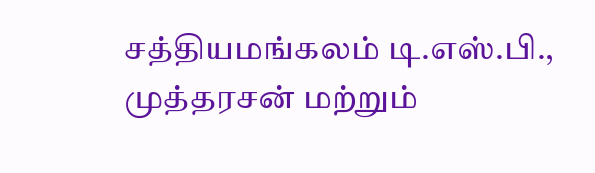சத்தியமங்கலம் டி.எஸ்.பி., முத்தரசன் மற்றும்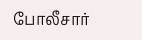போலீசார்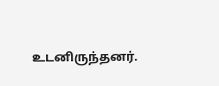உடனிருந்தனர்.